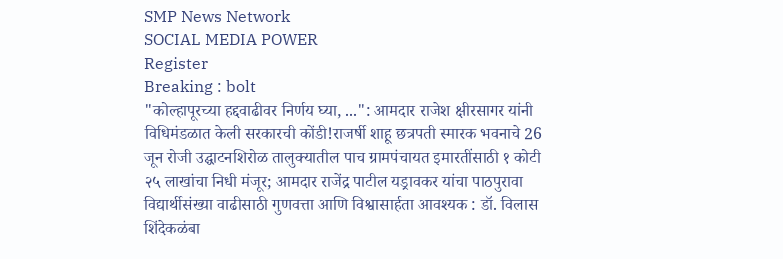SMP News Network
SOCIAL MEDIA POWER
Register
Breaking : bolt
"कोल्हापूरच्या हद्दवाढीवर निर्णय घ्या, ...": आमदार राजेश क्षीरसागर यांनी विधिमंडळात केली सरकारची कोंडी!राजर्षी शाहू छत्रपती स्मारक भवनाचे 26 जून रोजी उद्घाटनशिरोळ तालुक्यातील पाच ग्रामपंचायत इमारतींसाठी १ कोटी २५ लाखांचा निधी मंजूर; आमदार राजेंद्र पाटील यड्रावकर यांचा पाठपुरावा विद्यार्थीसंख्या वाढीसाठी गुणवत्ता आणि विश्वासार्हता आवश्यक : डॉ. विलास शिंदेकळंबा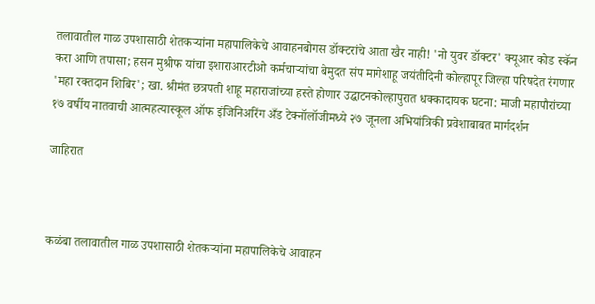तलावातील गाळ उपशासाठी शेतकऱ्यांना महापालिकेचे आवाहनबोगस डॉक्टरांचे आता खैर नाही! 'नो युवर डॉक्टर' क्यूआर कोड स्कॅन करा आणि तपासा; हसन मुश्रीफ यांचा इशाराआरटीओ कर्मचाऱ्यांचा बेमुदत संप मागेशाहू जयंतीदिनी कोल्हापूर जिल्हा परिषदेत रंगणार 'महा रक्तदान शिबिर'; खा. श्रीमंत छत्रपती शाहू महाराजांच्या हस्ते होणार उद्घाटनकोल्हापुरात धक्कादायक घटना: माजी महापौरांच्या १७ वर्षीय नातवाची आत्महत्यास्कूल ऑफ इंजिनिअरिंग अँड टेक्नॉलॉजीमध्ये २७ जूनला अभियांत्रिकी प्रवेशाबाबत मार्गदर्शन

जाहिरात



कळंबा तलावातील गाळ उपशासाठी शेतकऱ्यांना महापालिकेचे आवाहन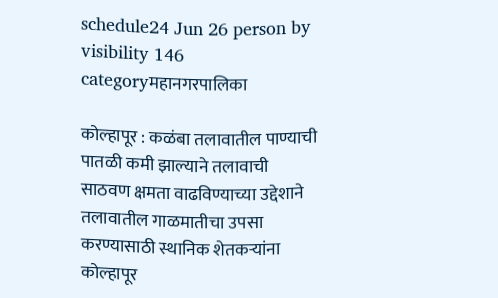schedule24 Jun 26 person by visibility 146 categoryमहानगरपालिका

कोल्हापूर : कळंबा तलावातील पाण्याची पातळी कमी झाल्याने तलावाची साठवण क्षमता वाढविण्याच्या उद्देशाने तलावातील गाळमातीचा उपसा करण्यासाठी स्थानिक शेतकऱ्यांना कोल्हापूर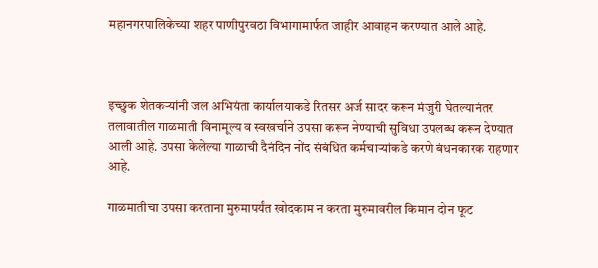महानगरपालिकेच्या शहर पाणीपुरवठा विभागामार्फत जाहीर आवाहन करण्यात आले आहे.



इच्छुक शेतकऱ्यांनी जल अभियंता कार्यालयाकडे रितसर अर्ज सादर करून मंजुरी घेतल्यानंतर तलावातील गाळमाती विनामूल्य व स्वखर्चाने उपसा करून नेण्याची सुविधा उपलब्ध करून देण्यात आली आहे. उपसा केलेल्या गाळाची दैनंदिन नोंद संबंधित कर्मचाऱ्यांकडे करणे बंधनकारक राहणार आहे.

गाळमातीचा उपसा करताना मुरुमापर्यंत खोदकाम न करता मुरुमावरील किमान दोन फूट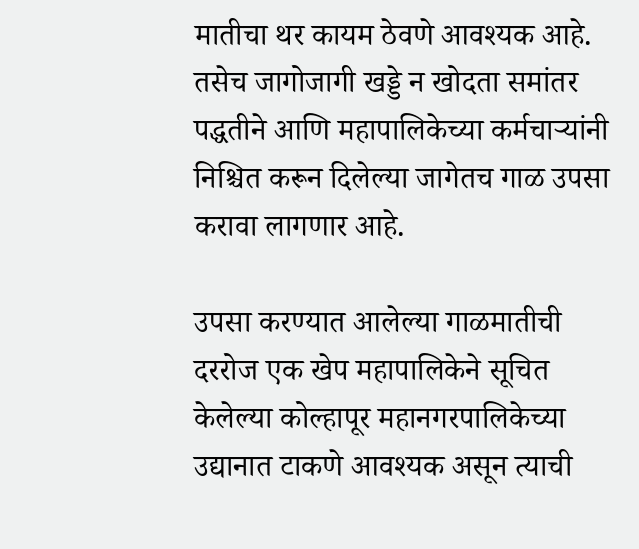मातीचा थर कायम ठेवणे आवश्यक आहे. तसेच जागोजागी खड्डे न खोदता समांतर पद्धतीने आणि महापालिकेच्या कर्मचाऱ्यांनी निश्चित करून दिलेल्या जागेतच गाळ उपसा करावा लागणार आहे.

उपसा करण्यात आलेल्या गाळमातीची दररोज एक खेप महापालिकेने सूचित केलेल्या कोल्हापूर महानगरपालिकेच्या उद्यानात टाकणे आवश्यक असून त्याची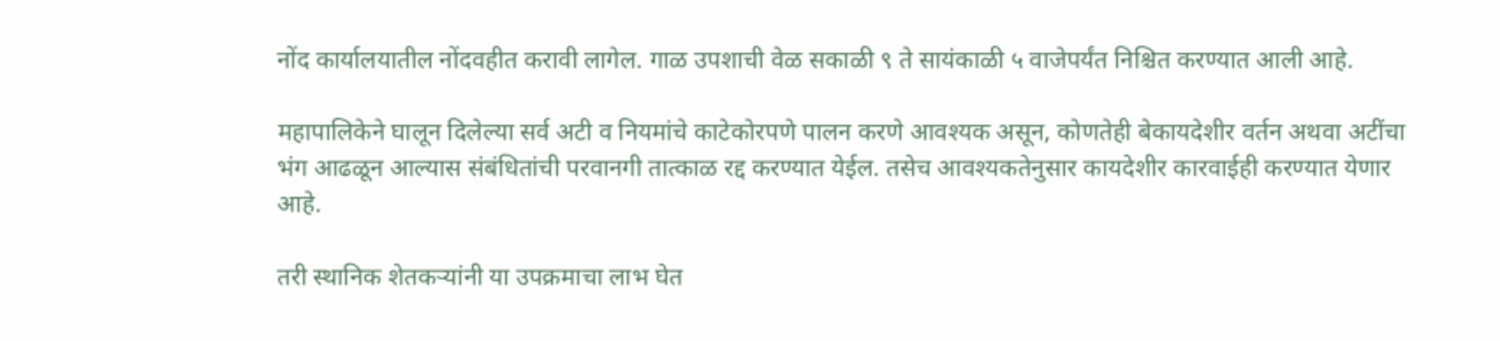नोंद कार्यालयातील नोंदवहीत करावी लागेल. गाळ उपशाची वेळ सकाळी ९ ते सायंकाळी ५ वाजेपर्यंत निश्चित करण्यात आली आहे.

महापालिकेने घालून दिलेल्या सर्व अटी व नियमांचे काटेकोरपणे पालन करणे आवश्यक असून, कोणतेही बेकायदेशीर वर्तन अथवा अटींचा भंग आढळून आल्यास संबंधितांची परवानगी तात्काळ रद्द करण्यात येईल. तसेच आवश्यकतेनुसार कायदेशीर कारवाईही करण्यात येणार आहे.

तरी स्थानिक शेतकऱ्यांनी या उपक्रमाचा लाभ घेत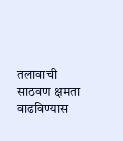तलावाची साठवण क्षमता वाढविण्यास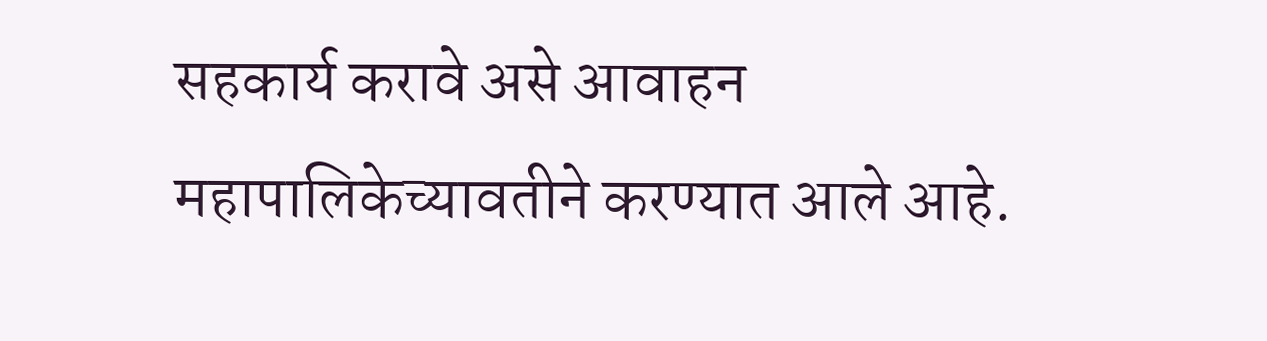सहकार्य करावे असे आवाहन महापालिकेच्यावतीने करण्यात आले आहे.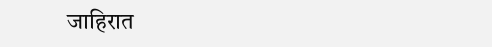जाहिरात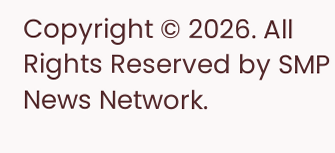Copyright © 2026. All Rights Reserved by SMP News Network.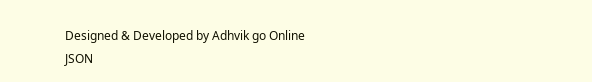Designed & Developed by Adhvik go Online
JSON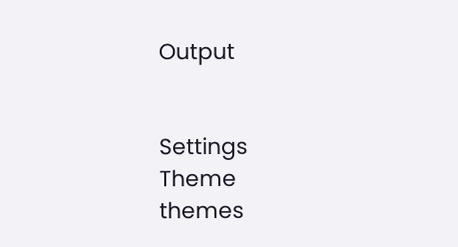Output


Settings
Theme
themes